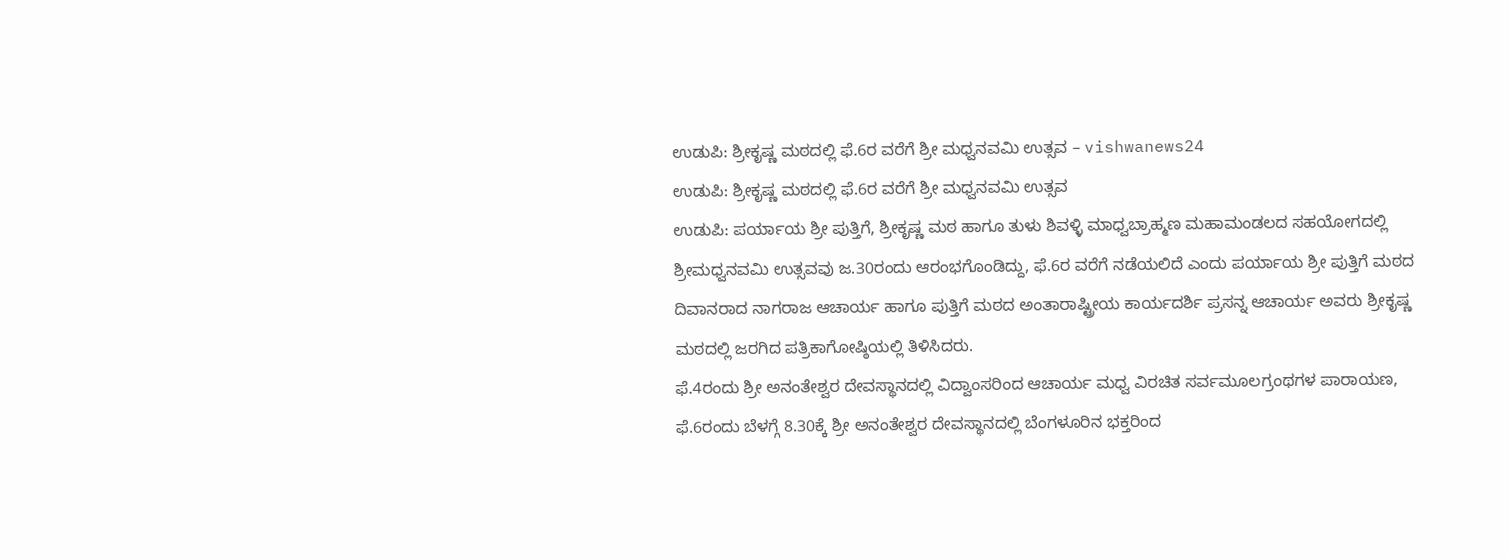ಉಡುಪಿ: ಶ್ರೀಕೃಷ್ಣ ಮಠದಲ್ಲಿ ಫೆ.6ರ ವರೆಗೆ ಶ್ರೀ ಮಧ್ವನವಮಿ ಉತ್ಸವ – vishwanews24
ಉಡುಪಿ: ಶ್ರೀಕೃಷ್ಣ ಮಠದಲ್ಲಿ ಫೆ.6ರ ವರೆಗೆ ಶ್ರೀ ಮಧ್ವನವಮಿ ಉತ್ಸವ
ಉಡುಪಿ: ಪರ್ಯಾಯ ಶ್ರೀ ಪುತ್ತಿಗೆ, ಶ್ರೀಕೃಷ್ಣ ಮಠ ಹಾಗೂ ತುಳು ಶಿವಳ್ಳಿ ಮಾಧ್ವಬ್ರಾಹ್ಮಣ ಮಹಾಮಂಡಲದ ಸಹಯೋಗದಲ್ಲಿ ಶ್ರೀಮಧ್ವನವಮಿ ಉತ್ಸವವು ಜ.30ರಂದು ಆರಂಭಗೊಂಡಿದ್ದು, ಫೆ.6ರ ವರೆಗೆ ನಡೆಯಲಿದೆ ಎಂದು ಪರ್ಯಾಯ ಶ್ರೀ ಪುತ್ತಿಗೆ ಮಠದ ದಿವಾನರಾದ ನಾಗರಾಜ ಆಚಾರ್ಯ ಹಾಗೂ ಪುತ್ತಿಗೆ ಮಠದ ಅಂತಾರಾಷ್ಟ್ರೀಯ ಕಾರ್ಯದರ್ಶಿ ಪ್ರಸನ್ನ ಆಚಾರ್ಯ ಅವರು ಶ್ರೀಕೃಷ್ಣ ಮಠದಲ್ಲಿ ಜರಗಿದ ಪತ್ರಿಕಾಗೋಷ್ಠಿಯಲ್ಲಿ ತಿಳಿಸಿದರು.
ಫೆ.4ರಂದು ಶ್ರೀ ಅನಂತೇಶ್ವರ ದೇವಸ್ಥಾನದಲ್ಲಿ ವಿದ್ವಾಂಸರಿಂದ ಆಚಾರ್ಯ ಮಧ್ವ ವಿರಚಿತ ಸರ್ವಮೂಲಗ್ರಂಥಗಳ ಪಾರಾಯಣ, ಫೆ.6ರಂದು ಬೆಳಗ್ಗೆ 8.30ಕ್ಕೆ ಶ್ರೀ ಅನಂತೇಶ್ವರ ದೇವಸ್ಥಾನದಲ್ಲಿ ಬೆಂಗಳೂರಿನ ಭಕ್ತರಿಂದ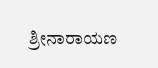ಶ್ರೀನಾರಾಯಣ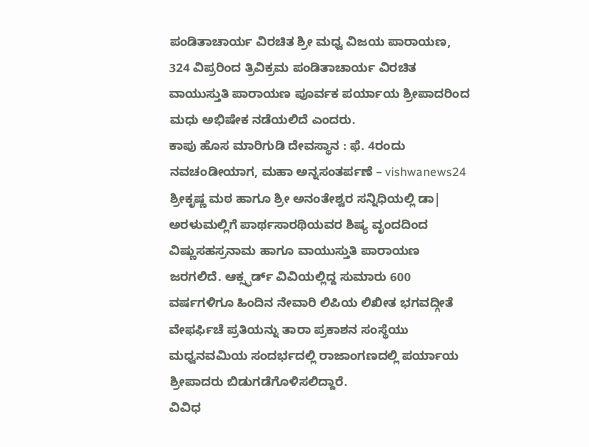ಪಂಡಿತಾಚಾರ್ಯ ವಿರಚಿತ ಶ್ರೀ ಮಧ್ವ ವಿಜಯ ಪಾರಾಯಣ, 324 ವಿಪ್ರರಿಂದ ತ್ರಿವಿಕ್ರಮ ಪಂಡಿತಾಚಾರ್ಯ ವಿರಚಿತ ವಾಯುಸ್ತುತಿ ಪಾರಾಯಣ ಪೂರ್ವಕ ಪರ್ಯಾಯ ಶ್ರೀಪಾದರಿಂದ ಮಧು ಅಭಿಷೇಕ ನಡೆಯಲಿದೆ ಎಂದರು.
ಕಾಪು ಹೊಸ ಮಾರಿಗುಡಿ ದೇವಸ್ಥಾನ : ಫೆ. 4ರಂದು ನವಚಂಡೀಯಾಗ, ಮಹಾ ಅನ್ನಸಂತರ್ಪಣೆ – vishwanews24
ಶ್ರೀಕೃಷ್ಣ ಮಠ ಹಾಗೂ ಶ್ರೀ ಅನಂತೇಶ್ವರ ಸನ್ನಿಧಿಯಲ್ಲಿ ಡಾ| ಅರಳುಮಲ್ಲಿಗೆ ಪಾರ್ಥಸಾರಥಿಯವರ ಶಿಷ್ಯ ವೃಂದದಿಂದ ವಿಷ್ಣುಸಹಸ್ರನಾಮ ಹಾಗೂ ವಾಯುಸ್ತುತಿ ಪಾರಾಯಣ ಜರಗಲಿದೆ. ಆಕ್ಸ್ಫರ್ಡ್ ವಿವಿಯಲ್ಲಿದ್ದ ಸುಮಾರು 600 ವರ್ಷಗಳಿಗೂ ಹಿಂದಿನ ನೇವಾರಿ ಲಿಪಿಯ ಲಿಖೀತ ಭಗವದ್ಗೀತೆ ವೇಫರ್ಫಿಚೆ ಪ್ರತಿಯನ್ನು ತಾರಾ ಪ್ರಕಾಶನ ಸಂಸ್ಥೆಯು ಮಧ್ವನವಮಿಯ ಸಂದರ್ಭದಲ್ಲಿ ರಾಜಾಂಗಣದಲ್ಲಿ ಪರ್ಯಾಯ ಶ್ರೀಪಾದರು ಬಿಡುಗಡೆಗೊಳಿಸಲಿದ್ದಾರೆ.
ವಿವಿಧ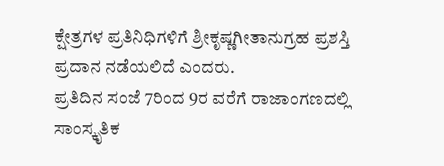ಕ್ಷೇತ್ರಗಳ ಪ್ರತಿನಿಧಿಗಳಿಗೆ ಶ್ರೀಕೃಷ್ಣಗೀತಾನುಗ್ರಹ ಪ್ರಶಸ್ತಿ ಪ್ರದಾನ ನಡೆಯಲಿದೆ ಎಂದರು.
ಪ್ರತಿದಿನ ಸಂಜೆ 7ರಿಂದ 9ರ ವರೆಗೆ ರಾಜಾಂಗಣದಲ್ಲಿ ಸಾಂಸ್ಕೃತಿಕ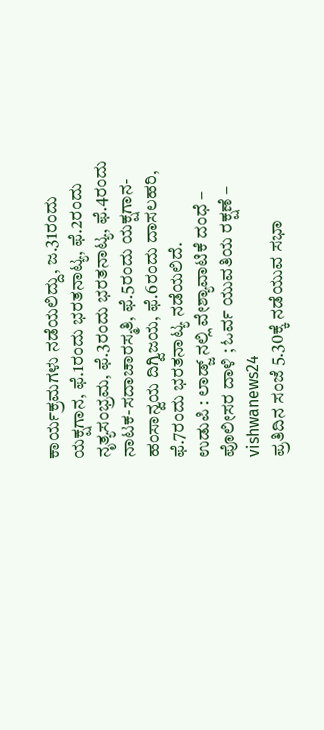ಕಾರ್ಯಕ್ರಮಗಳು ನಡೆಯಲಿದ್ದು, ಜ.31ರಂದು ಯಕ್ಷಗಾನ, ಫೆ.1ರಂದು ಭರತನಾಟ್ಯ, ಫೆ.2ರಂದು ನೃತ್ಯಸಂಭ್ರಮ, ಫೆ.3ರಂದು ಭರತನಾಟ್ಯ, ಫೆ.4ರಂದು ನಾಟಕ-ಸದಾಚಾರಸ್ಮತಿ, ಫೆ.5ರಂದು ಯಕ್ಷಗಾನ- ಹಂಸಾನ್ವಯ ದಿಗ್ವಿಜಯ, ಫೆ.6ರಂದು ದಾಸಲಹರಿ, ಫೆ.7ರಂದು ಭರತನಾಟ್ಯ ನಡೆಯಲಿದೆ.
ಉಡುಪಿ : ಲಾಡ್ಜ್ ನಲ್ಲಿ ವೇಶ್ಯಾವಾಟಿಕೆ ದಂಧೆ – ಪೊಲೀಸರ ದಾಳಿ ; ಓರ್ವ ಯುವತಿಯ ರಕ್ಷಣೆ – vishwanews24
ಪ್ರತಿದಿನ ಸಂಜೆ 5.30ಕ್ಕೆ ನಡೆಯುವ ಸಭಾ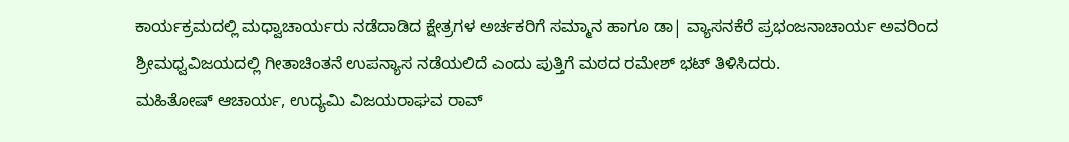ಕಾರ್ಯಕ್ರಮದಲ್ಲಿ ಮಧ್ವಾಚಾರ್ಯರು ನಡೆದಾಡಿದ ಕ್ಷೇತ್ರಗಳ ಅರ್ಚಕರಿಗೆ ಸಮ್ಮಾನ ಹಾಗೂ ಡಾ| ವ್ಯಾಸನಕೆರೆ ಪ್ರಭಂಜನಾಚಾರ್ಯ ಅವರಿಂದ ಶ್ರೀಮಧ್ವವಿಜಯದಲ್ಲಿ ಗೀತಾಚಿಂತನೆ ಉಪನ್ಯಾಸ ನಡೆಯಲಿದೆ ಎಂದು ಪುತ್ತಿಗೆ ಮಠದ ರಮೇಶ್ ಭಟ್ ತಿಳಿಸಿದರು.
ಮಹಿತೋಷ್ ಆಚಾರ್ಯ, ಉದ್ಯಮಿ ವಿಜಯರಾಘವ ರಾವ್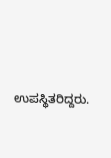ಉಪಸ್ಥಿತರಿದ್ದರು.